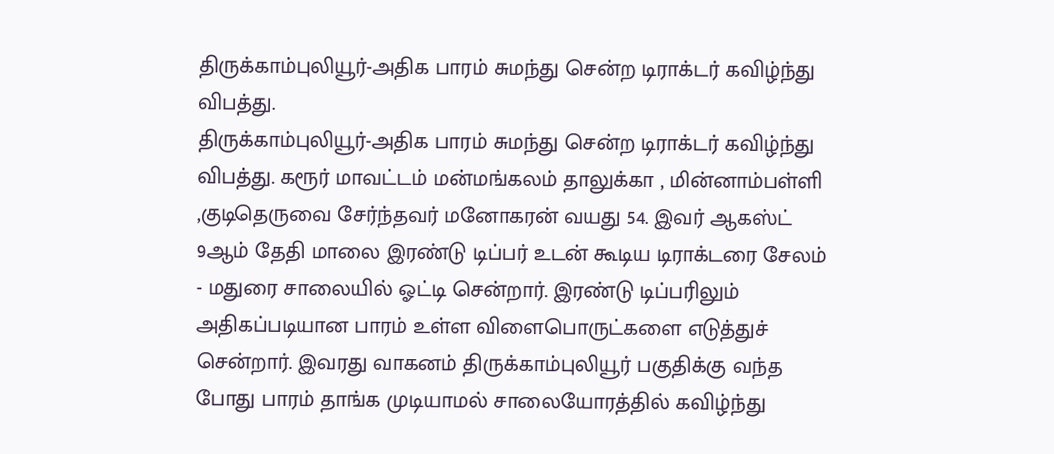திருக்காம்புலியூர்-அதிக பாரம் சுமந்து சென்ற டிராக்டர் கவிழ்ந்து விபத்து.
திருக்காம்புலியூர்-அதிக பாரம் சுமந்து சென்ற டிராக்டர் கவிழ்ந்து விபத்து. கரூர் மாவட்டம் மன்மங்கலம் தாலுக்கா , மின்னாம்பள்ளி ,குடிதெருவை சேர்ந்தவர் மனோகரன் வயது 54. இவர் ஆகஸ்ட் 9ஆம் தேதி மாலை இரண்டு டிப்பர் உடன் கூடிய டிராக்டரை சேலம் - மதுரை சாலையில் ஓட்டி சென்றார். இரண்டு டிப்பரிலும் அதிகப்படியான பாரம் உள்ள விளைபொருட்களை எடுத்துச் சென்றார். இவரது வாகனம் திருக்காம்புலியூர் பகுதிக்கு வந்த போது பாரம் தாங்க முடியாமல் சாலையோரத்தில் கவிழ்ந்து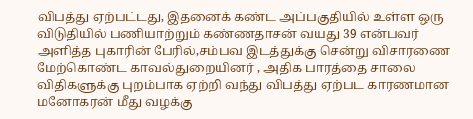விபத்து ஏற்பட்டது, இதனைக் கண்ட அப்பகுதியில் உள்ள ஒரு விடுதியில் பணியாற்றும் கண்ணதாசன் வயது 39 என்பவர் அளித்த புகாரின் பேரில்,சம்பவ இடத்துக்கு சென்று விசாரணை மேற்கொண்ட காவல்துறையினர் , அதிக பாரத்தை சாலை விதிகளுக்கு புறம்பாக ஏற்றி வந்து விபத்து ஏற்பட காரணமான மனோகரன் மீது வழக்கு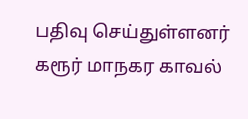பதிவு செய்துள்ளனர் கரூர் மாநகர காவல்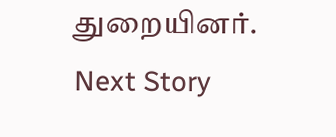துறையினர்.
Next Story